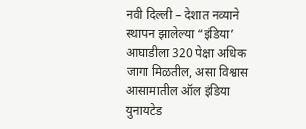नवी दिल्ली – देशात नव्याने स्थापन झालेल्या “इंडिया’ आघाडीला 320 पेक्षा अधिक जागा मिळतील, असा विश्वास आसामातील ऑल इंडिया युनायटेड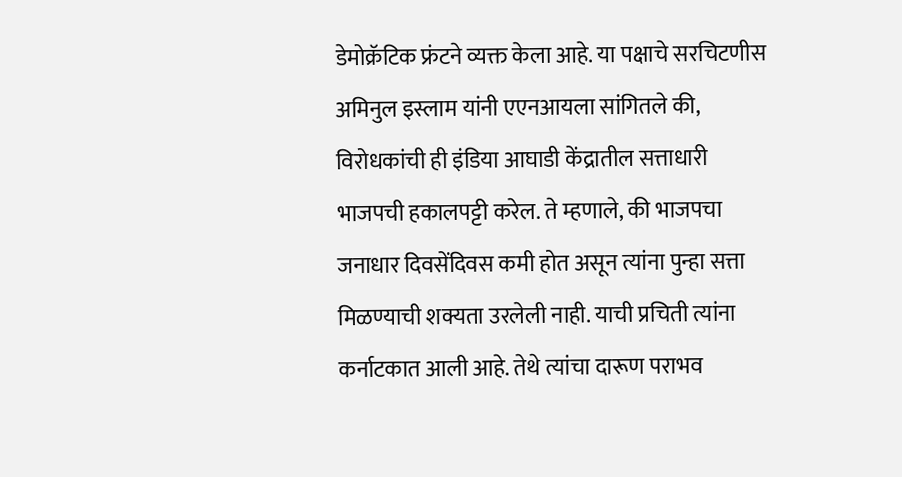डेमोक्रॅटिक फ्रंटने व्यक्त केला आहे. या पक्षाचे सरचिटणीस अमिनुल इस्लाम यांनी एएनआयला सांगितले की, विरोधकांची ही इंडिया आघाडी केंद्रातील सत्ताधारी भाजपची हकालपट्टी करेल. ते म्हणाले, की भाजपचा जनाधार दिवसेंदिवस कमी होत असून त्यांना पुन्हा सत्ता मिळण्याची शक्यता उरलेली नाही. याची प्रचिती त्यांना कर्नाटकात आली आहे. तेथे त्यांचा दारूण पराभव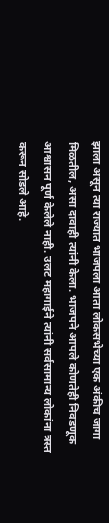झाला असून त्या राज्यात भाजपला आता लोकसभेच्या एक अंकीच जागा मिळतील, असा दावाही त्यांनी केला. भाजपने आपले कोणतेही निवडणूक आश्वासन पूर्ण केलेले नाही. उलट महागाईने त्यांनी सर्वसामान्य लोकांना त्रस्त करून सोडले आहे.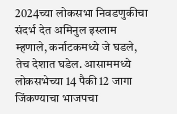2024च्या लोकसभा निवडणुकीचा संदर्भ देत अमिनुल इस्लाम म्हणाले, कर्नाटकमध्ये जे घडले, तेच देशात घडेल. आसाममध्ये लोकसभेच्या 14 पैकी 12 जागा जिंकण्याचा भाजपचा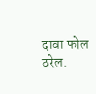दावा फोल ठरेल.